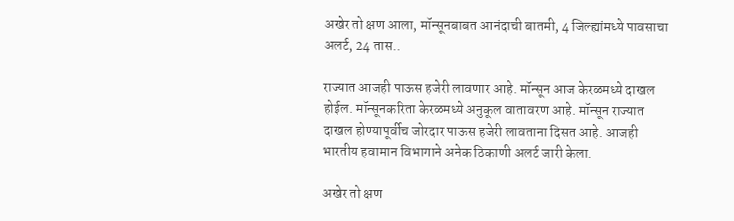अखेर तो क्षण आला, मॉन्सूनबाबत आनंदाची बातमी, 4 जिल्ह्यांमध्ये पावसाचा अलर्ट, 24 तास..

राज्यात आजही पाऊस हजेरी लावणार आहे. मॉन्सून आज केरळमध्ये दाखल होईल. मॉन्सूनकरिता केरळमध्ये अनुकूल वातावरण आहे. मॉन्सून राज्यात दाखल होण्यापूर्वीच जोरदार पाऊस हजेरी लावताना दिसत आहे. आजही भारतीय हवामान विभागाने अनेक ठिकाणी अलर्ट जारी केला.

अखेर तो क्षण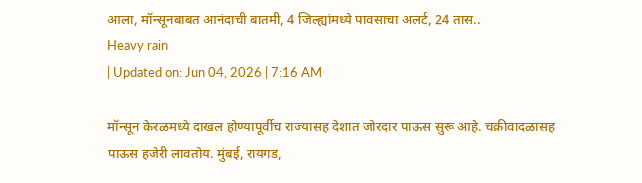आला, मॉन्सूनबाबत आनंदाची बातमी, 4 जिल्ह्यांमध्ये पावसाचा अलर्ट, 24 तास..
Heavy rain
| Updated on: Jun 04, 2026 | 7:16 AM

मॉन्सून केरळमध्ये दाखल होण्यापूर्वीच राज्यासह देशात जोरदार पाऊस सुरू आहे. चक्रीवादळासह पाऊस हजेरी लावतोय. मुंबई, रायगड,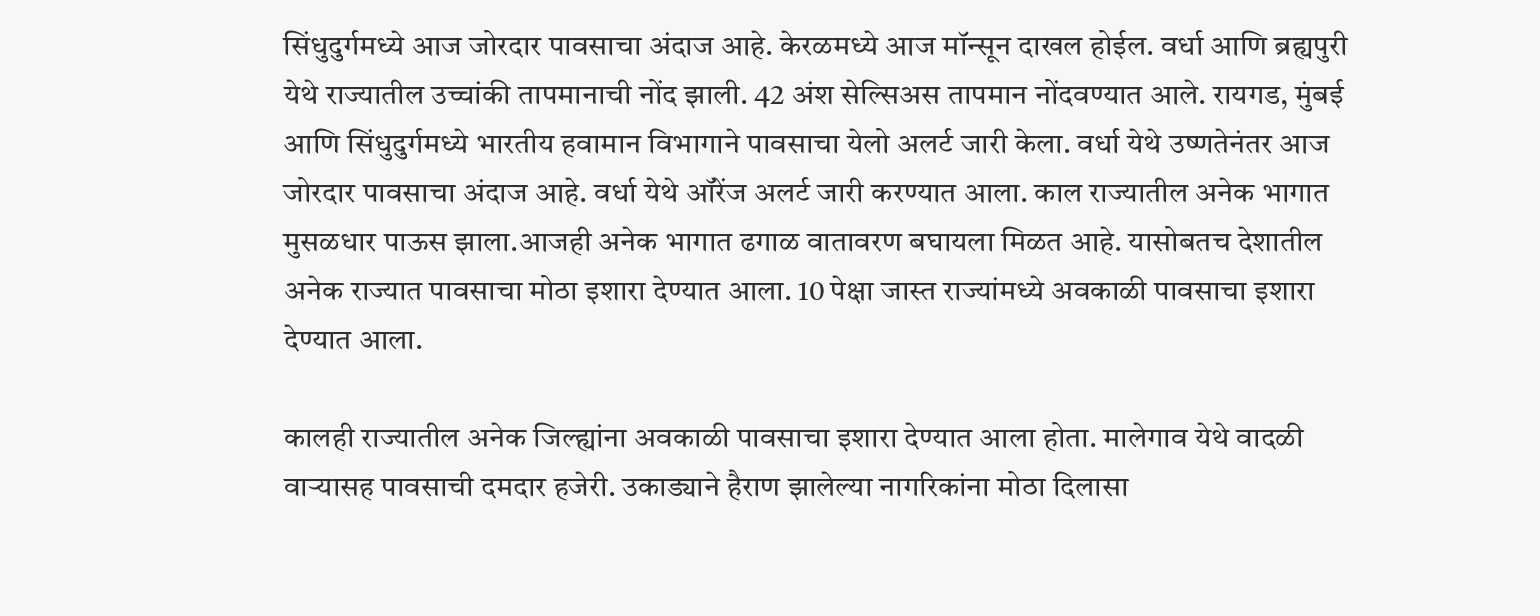सिंधुदुर्गमध्ये आज जोरदार पावसाचा अंदाज आहे. केरळमध्ये आज मॉन्सून दाखल होईल. वर्धा आणि ब्रह्यपुरी येथे राज्यातील उच्चांकी तापमानाची नोंद झाली. 42 अंश सेल्सिअस तापमान नोंदवण्यात आले. रायगड, मुंबई आणि सिंधुदुर्गमध्ये भारतीय हवामान विभागाने पावसाचा येलो अलर्ट जारी केला. वर्धा येथे उष्णतेनंतर आज जोरदार पावसाचा अंदाज आहे. वर्धा येथे ऑरेंज अलर्ट जारी करण्यात आला. काल राज्यातील अनेक भागात मुसळधार पाऊस झाला.आजही अनेक भागात ढगाळ वातावरण बघायला मिळत आहे. यासोबतच देशातील अनेक राज्यात पावसाचा मोठा इशारा देण्यात आला. 10 पेक्षा जास्त राज्यांमध्ये अवकाळी पावसाचा इशारा देण्यात आला.

कालही राज्यातील अनेक जिल्ह्यांना अवकाळी पावसाचा इशारा देण्यात आला होता. मालेगाव येथे वादळी वाऱ्यासह पावसाची दमदार हजेरी. उकाड्याने हैराण झालेल्या नागरिकांना मोठा दिलासा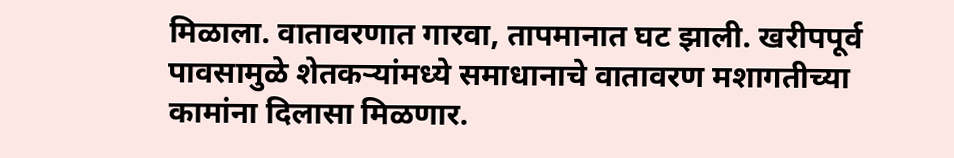मिळाला. वातावरणात गारवा, तापमानात घट झाली. खरीपपूर्व पावसामुळे शेतकऱ्यांमध्ये समाधानाचे वातावरण मशागतीच्या कामांना दिलासा मिळणार.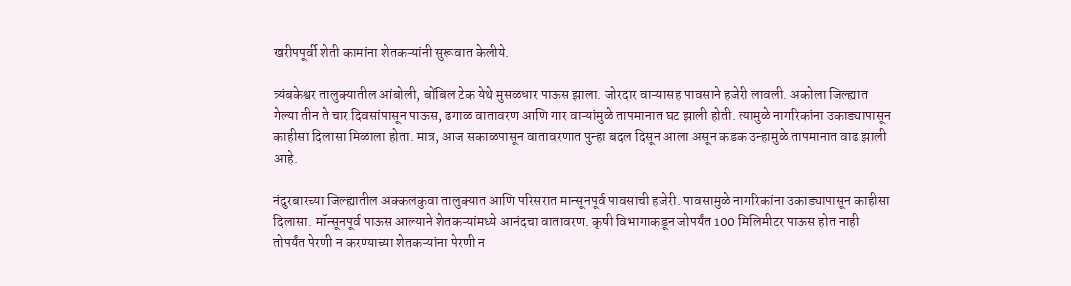खरीपपूर्वी शेती कामांना शेतकऱ्यांनी सुरूवात केलीये.

त्र्यंबकेश्वर तालुक्यातील आंबोली, बोंबिल टेक येथे मुसळधार पाऊस झाला. जोरदार वाऱ्यासह पावसाने हजेरी लावली. अकोला जिल्ह्यात गेल्या तीन ते चार दिवसांपासून पाऊस, ढगाळ वातावरण आणि गार वाऱ्यांमुळे तापमानात घट झाली होती. त्यामुळे नागरिकांना उकाड्यापासून काहीसा दिलासा मिळाला होता. मात्र, आज सकाळपासून वातावरणात पुन्हा बदल दिसून आला असून कडक उन्हामुळे तापमानात वाढ झाली आहे.

नंदुरबारच्या जिल्ह्यातील अक्कलकुवा तालुक्यात आणि परिसरात मान्सूनपूर्व पावसाची हजेरी. पावसामुळे नागरिकांना उकाड्यापासून काहीसा दिलासा. मॉन्सूनपूर्व पाऊस आल्याने शेतकऱ्यांमध्ये आनंदचा वातावरण. कृषी विभागाकडून जोपर्यंत 100 मिलिमीटर पाऊस होत नाही तोपर्यंत पेरणी न करण्याच्या शेतकऱ्यांना पेरणी न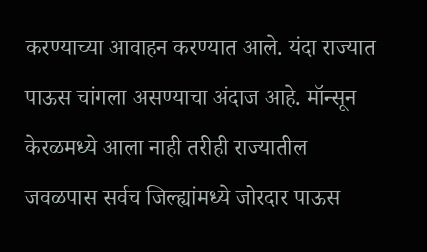करण्याच्या आवाहन करण्यात आले. यंदा राज्यात पाऊस चांगला असण्याचा अंदाज आहे. मॉन्सून केरळमध्ये आला नाही तरीही राज्यातील जवळपास सर्वच जिल्ह्यांमध्ये जोरदार पाऊस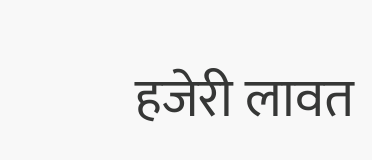हजेरी लावत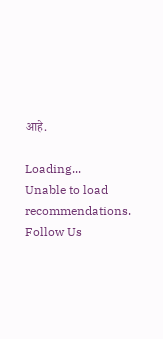आहे.

Loading...
Unable to load recommendations.
Follow Us